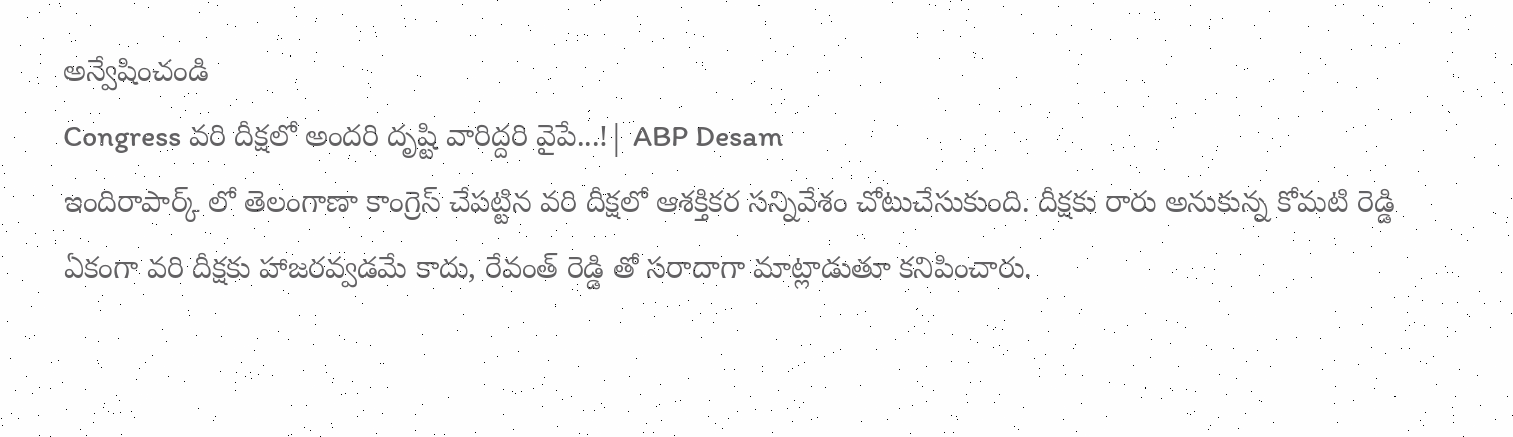అన్వేషించండి
Congress వరి దీక్షలో అందరి దృష్టి వారిద్దరి వైపే...!| ABP Desam
ఇందిరాపార్క్ లో తెలంగాణా కాంగ్రెస్ చేపట్టిన వరి దీక్షలో ఆశక్తికర సన్నివేశం చోటుచేసుకుంది. దీక్షకు రారు అనుకున్న కోమటి రెడ్డి ఏకంగా వరి దీక్షకు హాజరవ్వడమే కాదు, రేవంత్ రెడ్డి తో సరాదాగా మాట్లాడుతూ కనిపించారు.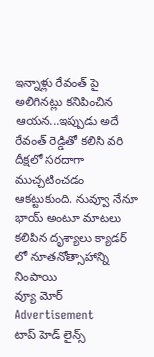ఇన్నాళ్లు రేవంత్ పై అలిగినట్లు కనిపించిన ఆయన...ఇప్పుడు అదే రేవంత్ రెడ్డితో కలిసి వరి దీక్షలో సరదాగా ముచ్చటించడం ఆకట్టుకుంది. నువ్వూ నేనూ భాయ్ అంటూ మాటలు కలిపిన దృశ్యాలు క్యాడర్ లో నూతనోత్సాహాన్ని నింపాయి
వ్యూ మోర్
Advertisement
టాప్ హెడ్ లైన్స్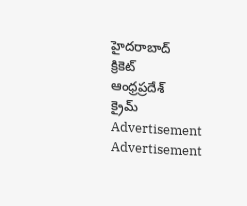హైదరాబాద్
క్రికెట్
ఆంధ్రప్రదేశ్
క్రైమ్
Advertisement
Advertisement